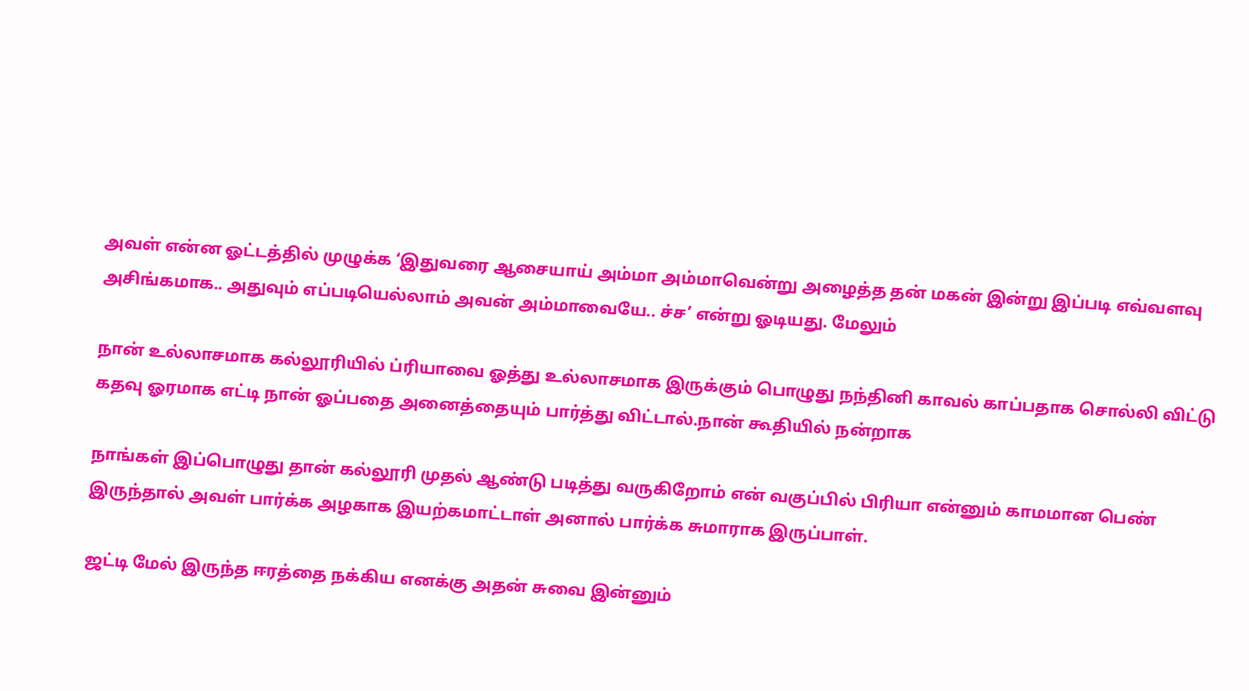அவள் என்ன ஓட்டத்தில் முழுக்க ‘இதுவரை ஆசையாய் அம்மா அம்மாவென்று அழைத்த தன் மகன் இன்று இப்படி எவ்வளவு அசிங்கமாக.. அதுவும் எப்படியெல்லாம் அவன் அம்மாவையே.. ச்ச’ என்று ஓடியது. மேலும்

நான் உல்லாசமாக கல்லூரியில் ப்ரியாவை ஓத்து உல்லாசமாக இருக்கும் பொழுது நந்தினி காவல் காப்பதாக சொல்லி விட்டு கதவு ஓரமாக எட்டி நான் ஓப்பதை அனைத்தையும் பார்த்து விட்டால்.நான் கூதியில் நன்றாக

நாங்கள் இப்பொழுது தான் கல்லூரி முதல் ஆண்டு படித்து வருகிறோம் என் வகுப்பில் பிரியா என்னும் காமமான பெண் இருந்தால் அவள் பார்க்க அழகாக இயற்கமாட்டாள் அனால் பார்க்க சுமாராக இருப்பாள்.

ஜட்டி மேல் இருந்த ஈரத்தை நக்கிய எனக்கு அதன் சுவை இன்னும்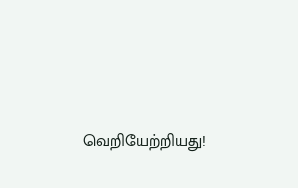வெறியேற்றியது!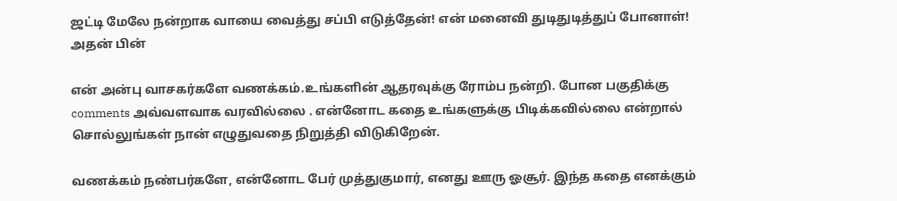ஜட்டி மேலே நன்றாக வாயை வைத்து சப்பி எடுத்தேன்! என் மனைவி துடிதுடித்துப் போனாள்! அதன் பின்

என் அன்பு வாசகர்களே வணக்கம்.உங்களின் ஆதரவுக்கு ரோம்ப நன்றி. போன பகுதிக்கு comments அவ்வளவாக வரவில்லை . என்னோட கதை உங்களுக்கு பிடிக்கவில்லை என்றால் சொல்லுங்கள் நான் எழுதுவதை நிறுத்தி விடுகிறேன்.

வணக்கம் நண்பர்களே, என்னோட பேர் முத்துகுமார், எனது ஊரு ஓசூர். இந்த கதை எனக்கும்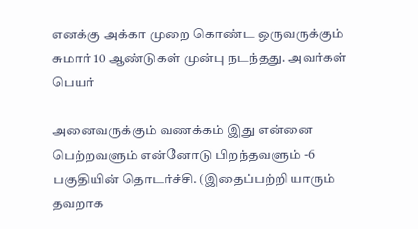எனக்கு அக்கா முறை கொண்ட ஒருவருக்கும் சுமார் 10 ஆண்டுகள் முன்பு நடந்தது. அவர்கள் பெயர்

அனைவருக்கும் வணக்கம் இது என்னை பெற்றவளும் என்னோடு பிறந்தவளும் -6 பகுதியின் தொடர்ச்சி. (இதைப்பற்றி யாரும் தவறாக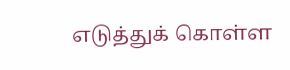எடுத்துக் கொள்ள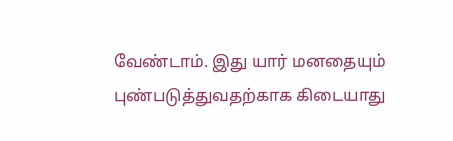வேண்டாம். இது யார் மனதையும் புண்படுத்துவதற்காக கிடையாது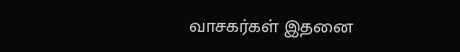வாசகர்கள் இதனை